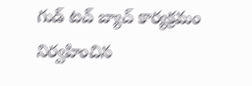గుడ్ టచ్ బ్యాచ్ కార్యక్రమం నిర్వహించిన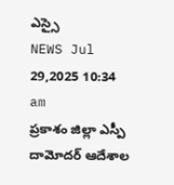ఎస్సై
NEWS Jul 29,2025 10:34 am
ప్రకాశం జిల్లా ఎస్పీ దామోదర్ ఆదేశాల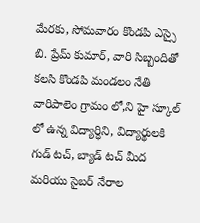మేరకు, సోమవారం కొండపి ఎస్సై బి. ప్రేమ్ కుమార్, వారి సిబ్బందితో కలసి కొండపి మండలం నేతి వారిపాలెం గ్రామం లో,ని హై స్కూల్ లో ఉన్న విద్యార్ధిని, విద్యార్థులకి గుడ్ టచ్, బ్యాడ్ టచ్ మీద మరియు సైబర్ నేరాల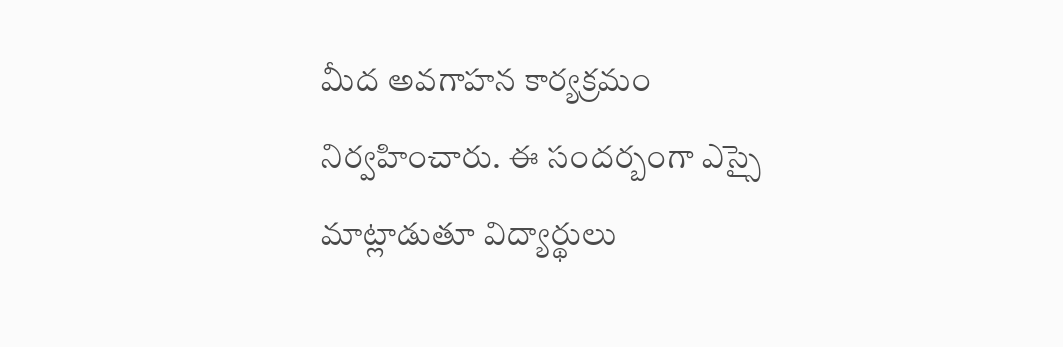మీద అవగాహన కార్యక్రమం నిర్వహించారు. ఈ సందర్బంగా ఎస్సై మాట్లాడుతూ విద్యార్థులు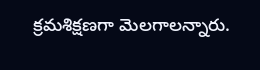క్రమశిక్షణగా మెలగాలన్నారు.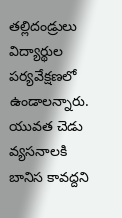తల్లిదండ్రులు విద్యార్థుల పర్యవేక్షణలో ఉండాలన్నారు. యువత చెడు వ్యసనాలకి బానిస కావద్దని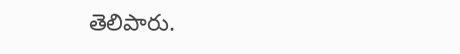తెలిపారు.